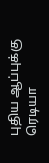புதிய ஆப்புக்கு ரெடியா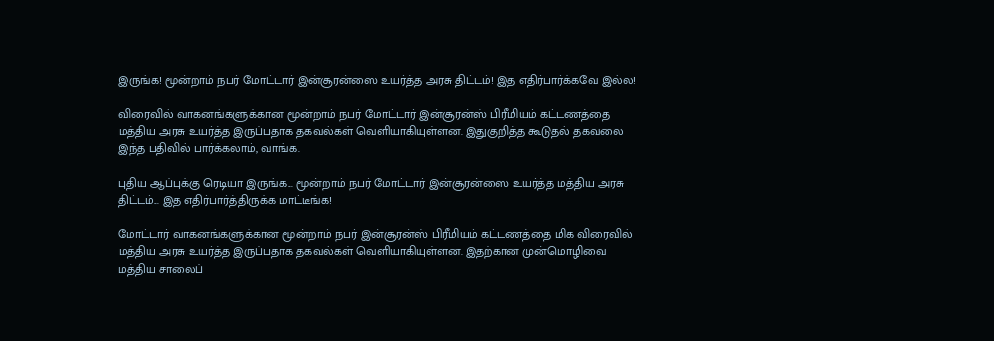இருங்க! மூன்றாம் நபர் மோட்டார் இன்சூரன்ஸை உயர்த்த அரசு திட்டம்! இத எதிர்பார்க்கவே இல்ல!

விரைவில் வாகனங்களுக்கான மூன்றாம் நபர் மோட்டார் இன்சூரன்ஸ் பிரீமியம் கட்டணத்தை மத்திய அரசு உயர்த்த இருப்பதாக தகவல்கள் வெளியாகியுள்ளன. இதுகுறித்த கூடுதல் தகவலை இந்த பதிவில் பார்க்கலாம், வாங்க.

புதிய ஆப்புக்கு ரெடியா இருங்க... மூன்றாம் நபர் மோட்டார் இன்சூரன்ஸை உயர்த்த மத்திய அரசு திட்டம்... இத எதிர்பார்த்திருக்க மாட்டீங்க!

மோட்டார் வாகனங்களுக்கான மூன்றாம் நபர் இன்சூரன்ஸ் பிரீமியம் கட்டணத்தை மிக விரைவில் மத்திய அரசு உயர்த்த இருப்பதாக தகவல்கள் வெளியாகியுள்ளன. இதற்கான முன்மொழிவை மத்திய சாலைப்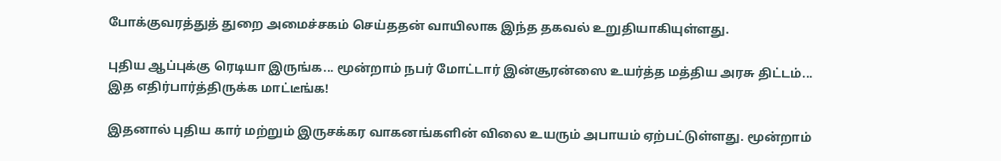போக்குவரத்துத் துறை அமைச்சகம் செய்ததன் வாயிலாக இந்த தகவல் உறுதியாகியுள்ளது.

புதிய ஆப்புக்கு ரெடியா இருங்க... மூன்றாம் நபர் மோட்டார் இன்சூரன்ஸை உயர்த்த மத்திய அரசு திட்டம்... இத எதிர்பார்த்திருக்க மாட்டீங்க!

இதனால் புதிய கார் மற்றும் இருசக்கர வாகனங்களின் விலை உயரும் அபாயம் ஏற்பட்டுள்ளது. மூன்றாம்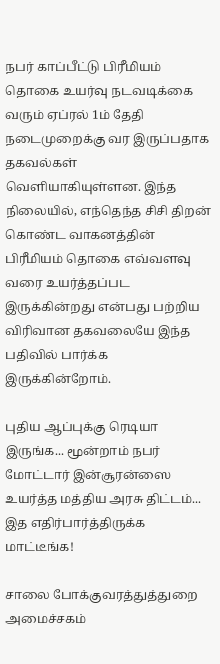நபர் காப்பீட்டு பிரீமியம் தொகை உயர்வு நடவடிக்கை வரும் ஏப்ரல் 1ம் தேதி நடைமுறைக்கு வர இருப்பதாக தகவல்கள் வெளியாகியுள்ளன. இந்த நிலையில், எந்தெந்த சிசி திறன் கொண்ட வாகனத்தின் பிரீமியம் தொகை எவ்வளவு வரை உயர்த்தப்பட இருக்கின்றது என்பது பற்றிய விரிவான தகவலையே இந்த பதிவில் பார்க்க இருக்கின்றோம்.

புதிய ஆப்புக்கு ரெடியா இருங்க... மூன்றாம் நபர் மோட்டார் இன்சூரன்ஸை உயர்த்த மத்திய அரசு திட்டம்... இத எதிர்பார்த்திருக்க மாட்டீங்க!

சாலை போக்குவரத்துத்துறை அமைச்சகம்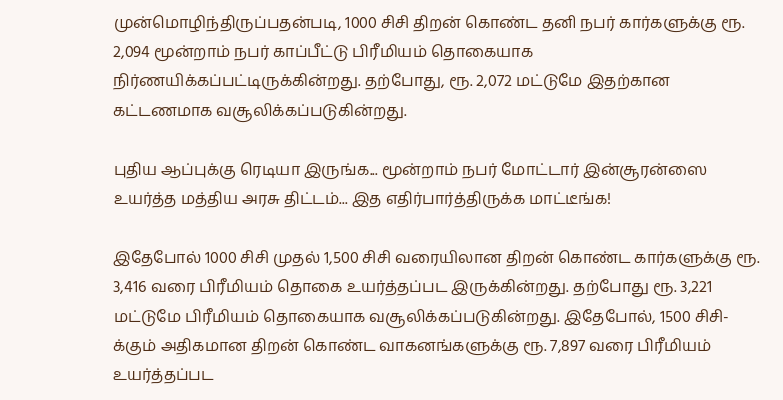முன்மொழிந்திருப்பதன்படி, 1000 சிசி திறன் கொண்ட தனி நபர் கார்களுக்கு ரூ. 2,094 மூன்றாம் நபர் காப்பீட்டு பிரீமியம் தொகையாக நிர்ணயிக்கப்பட்டிருக்கின்றது. தற்போது, ரூ. 2,072 மட்டுமே இதற்கான கட்டணமாக வசூலிக்கப்படுகின்றது.

புதிய ஆப்புக்கு ரெடியா இருங்க... மூன்றாம் நபர் மோட்டார் இன்சூரன்ஸை உயர்த்த மத்திய அரசு திட்டம்... இத எதிர்பார்த்திருக்க மாட்டீங்க!

இதேபோல் 1000 சிசி முதல் 1,500 சிசி வரையிலான திறன் கொண்ட கார்களுக்கு ரூ. 3,416 வரை பிரீமியம் தொகை உயர்த்தப்பட இருக்கின்றது. தற்போது ரூ. 3,221 மட்டுமே பிரீமியம் தொகையாக வசூலிக்கப்படுகின்றது. இதேபோல், 1500 சிசி-க்கும் அதிகமான திறன் கொண்ட வாகனங்களுக்கு ரூ. 7,897 வரை பிரீமியம் உயர்த்தப்பட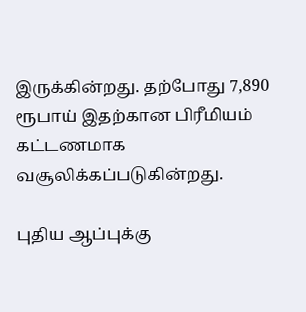இருக்கின்றது. தற்போது 7,890 ரூபாய் இதற்கான பிரீமியம் கட்டணமாக வசூலிக்கப்படுகின்றது.

புதிய ஆப்புக்கு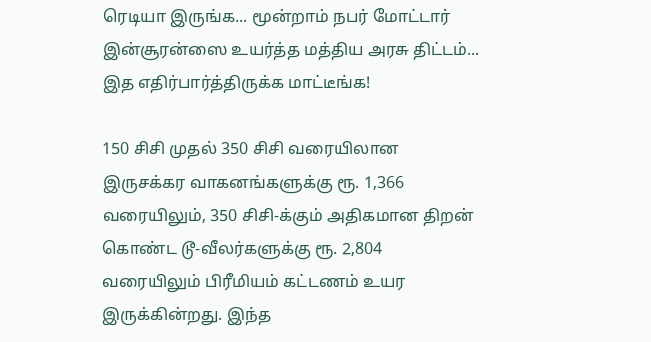ரெடியா இருங்க... மூன்றாம் நபர் மோட்டார் இன்சூரன்ஸை உயர்த்த மத்திய அரசு திட்டம்... இத எதிர்பார்த்திருக்க மாட்டீங்க!

150 சிசி முதல் 350 சிசி வரையிலான இருசக்கர வாகனங்களுக்கு ரூ. 1,366 வரையிலும், 350 சிசி-க்கும் அதிகமான திறன் கொண்ட டூ-வீலர்களுக்கு ரூ. 2,804 வரையிலும் பிரீமியம் கட்டணம் உயர இருக்கின்றது. இந்த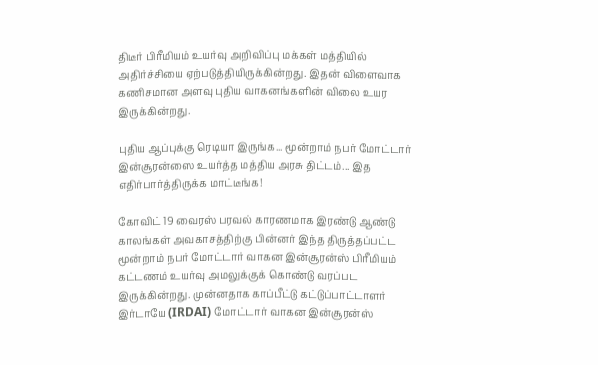திடீர் பிரீமியம் உயர்வு அறிவிப்பு மக்கள் மத்தியில் அதிர்ச்சியை ஏற்படுத்தியிருக்கின்றது. இதன் விளைவாக கணிசமான அளவு புதிய வாகனங்களின் விலை உயர இருக்கின்றது.

புதிய ஆப்புக்கு ரெடியா இருங்க... மூன்றாம் நபர் மோட்டார் இன்சூரன்ஸை உயர்த்த மத்திய அரசு திட்டம்... இத எதிர்பார்த்திருக்க மாட்டீங்க!

கோவிட் 19 வைரஸ் பரவல் காரணமாக இரண்டு ஆண்டு காலங்கள் அவகாசத்திற்கு பின்னர் இந்த திருத்தப்பட்ட மூன்றாம் நபர் மோட்டார் வாகன இன்சூரன்ஸ் பிரீமியம் கட்டணம் உயர்வு அமலுக்குக் கொண்டு வரப்பட இருக்கின்றது. முன்னதாக காப்பீட்டு கட்டுப்பாட்டாளர் இர்டாயே (IRDAI) மோட்டார் வாகன இன்சூரன்ஸ்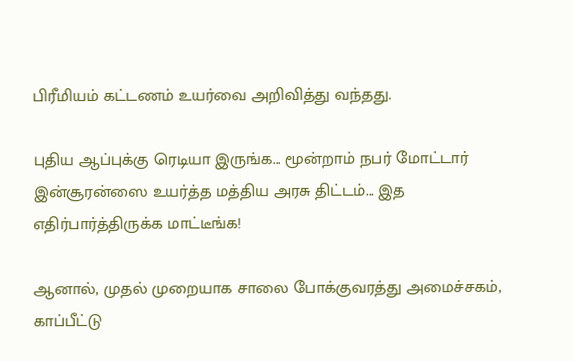பிரீமியம் கட்டணம் உயர்வை அறிவித்து வந்தது.

புதிய ஆப்புக்கு ரெடியா இருங்க... மூன்றாம் நபர் மோட்டார் இன்சூரன்ஸை உயர்த்த மத்திய அரசு திட்டம்... இத எதிர்பார்த்திருக்க மாட்டீங்க!

ஆனால், முதல் முறையாக சாலை போக்குவரத்து அமைச்சகம், காப்பீட்டு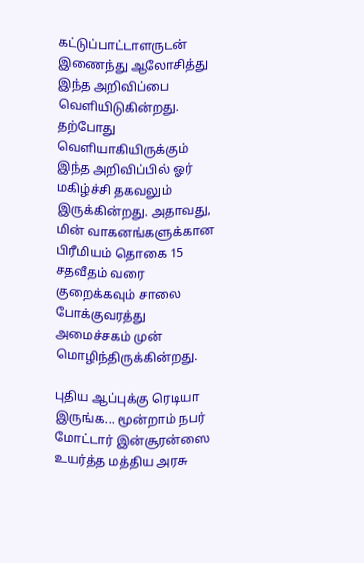கட்டுப்பாட்டாளருடன் இணைந்து ஆலோசித்து இந்த அறிவிப்பை வெளியிடுகின்றது. தற்போது வெளியாகியிருக்கும் இந்த அறிவிப்பில் ஓர் மகிழ்ச்சி தகவலும் இருக்கின்றது. அதாவது, மின் வாகனங்களுக்கான பிரீமியம் தொகை 15 சதவீதம் வரை குறைக்கவும் சாலை போக்குவரத்து அமைச்சகம் முன் மொழிந்திருக்கின்றது.

புதிய ஆப்புக்கு ரெடியா இருங்க... மூன்றாம் நபர் மோட்டார் இன்சூரன்ஸை உயர்த்த மத்திய அரசு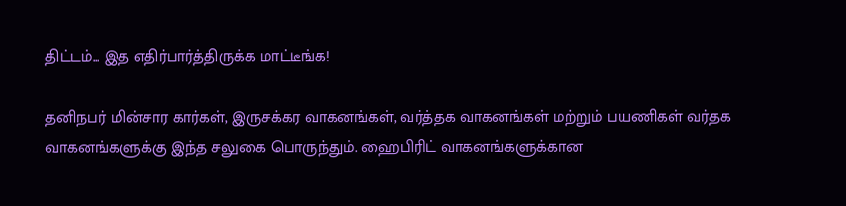திட்டம்... இத எதிர்பார்த்திருக்க மாட்டீங்க!

தனிநபர் மின்சார கார்கள், இருசக்கர வாகனங்கள், வர்த்தக வாகனங்கள் மற்றும் பயணிகள் வர்தக வாகனங்களுக்கு இந்த சலுகை பொருந்தும். ஹைபிரிட் வாகனங்களுக்கான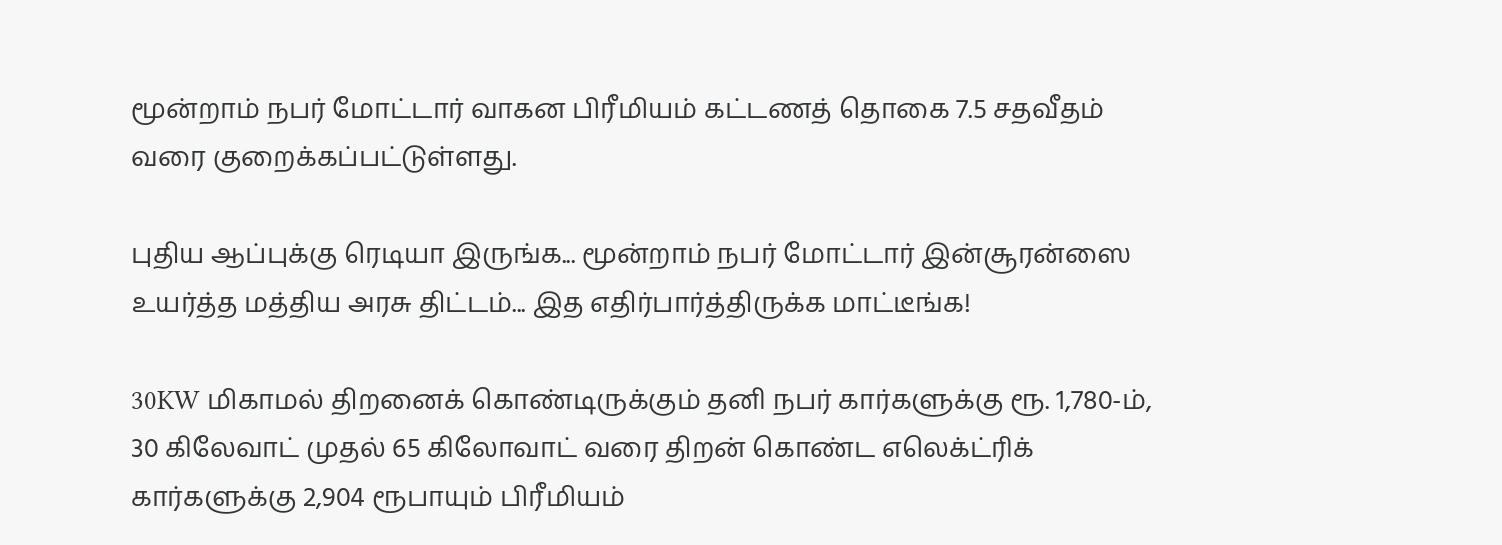மூன்றாம் நபர் மோட்டார் வாகன பிரீமியம் கட்டணத் தொகை 7.5 சதவீதம் வரை குறைக்கப்பட்டுள்ளது.

புதிய ஆப்புக்கு ரெடியா இருங்க... மூன்றாம் நபர் மோட்டார் இன்சூரன்ஸை உயர்த்த மத்திய அரசு திட்டம்... இத எதிர்பார்த்திருக்க மாட்டீங்க!

30KW மிகாமல் திறனைக் கொண்டிருக்கும் தனி நபர் கார்களுக்கு ரூ. 1,780-ம், 30 கிலேவாட் முதல் 65 கிலோவாட் வரை திறன் கொண்ட எலெக்ட்ரிக் கார்களுக்கு 2,904 ரூபாயும் பிரீமியம்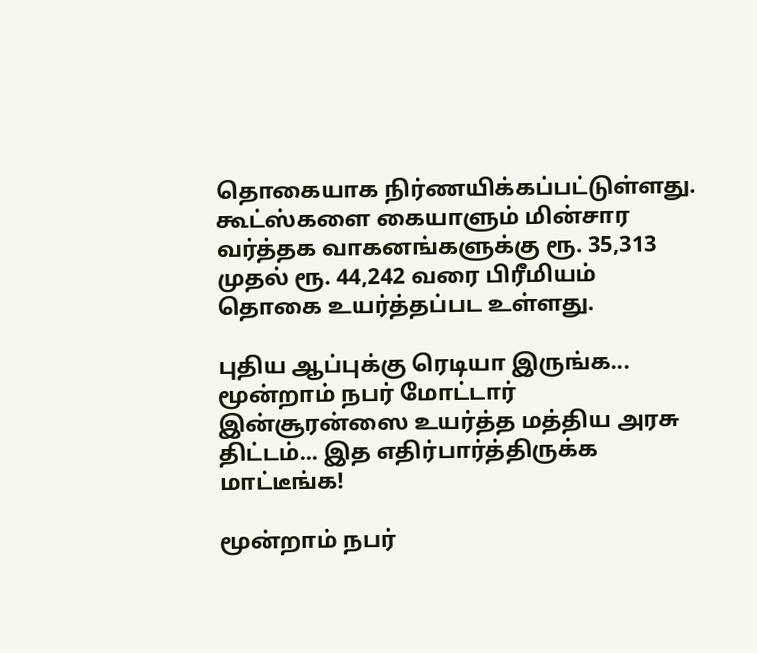தொகையாக நிர்ணயிக்கப்பட்டுள்ளது. கூட்ஸ்களை கையாளும் மின்சார வர்த்தக வாகனங்களுக்கு ரூ. 35,313 முதல் ரூ. 44,242 வரை பிரீமியம் தொகை உயர்த்தப்பட உள்ளது.

புதிய ஆப்புக்கு ரெடியா இருங்க... மூன்றாம் நபர் மோட்டார் இன்சூரன்ஸை உயர்த்த மத்திய அரசு திட்டம்... இத எதிர்பார்த்திருக்க மாட்டீங்க!

மூன்றாம் நபர்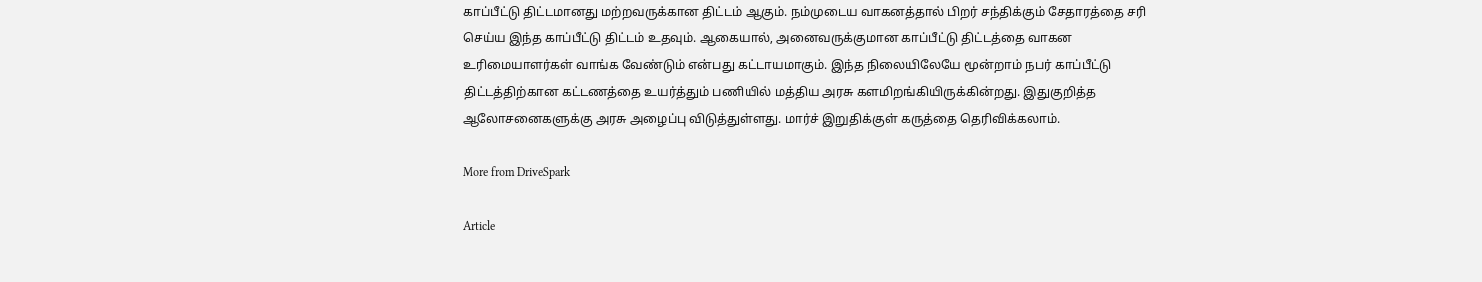காப்பீட்டு திட்டமானது மற்றவருக்கான திட்டம் ஆகும். நம்முடைய வாகனத்தால் பிறர் சந்திக்கும் சேதாரத்தை சரி செய்ய இந்த காப்பீட்டு திட்டம் உதவும். ஆகையால், அனைவருக்குமான காப்பீட்டு திட்டத்தை வாகன உரிமையாளர்கள் வாங்க வேண்டும் என்பது கட்டாயமாகும். இந்த நிலையிலேயே மூன்றாம் நபர் காப்பீட்டு திட்டத்திற்கான கட்டணத்தை உயர்த்தும் பணியில் மத்திய அரசு களமிறங்கியிருக்கின்றது. இதுகுறித்த ஆலோசனைகளுக்கு அரசு அழைப்பு விடுத்துள்ளது. மார்ச் இறுதிக்குள் கருத்தை தெரிவிக்கலாம்.

More from DriveSpark

Article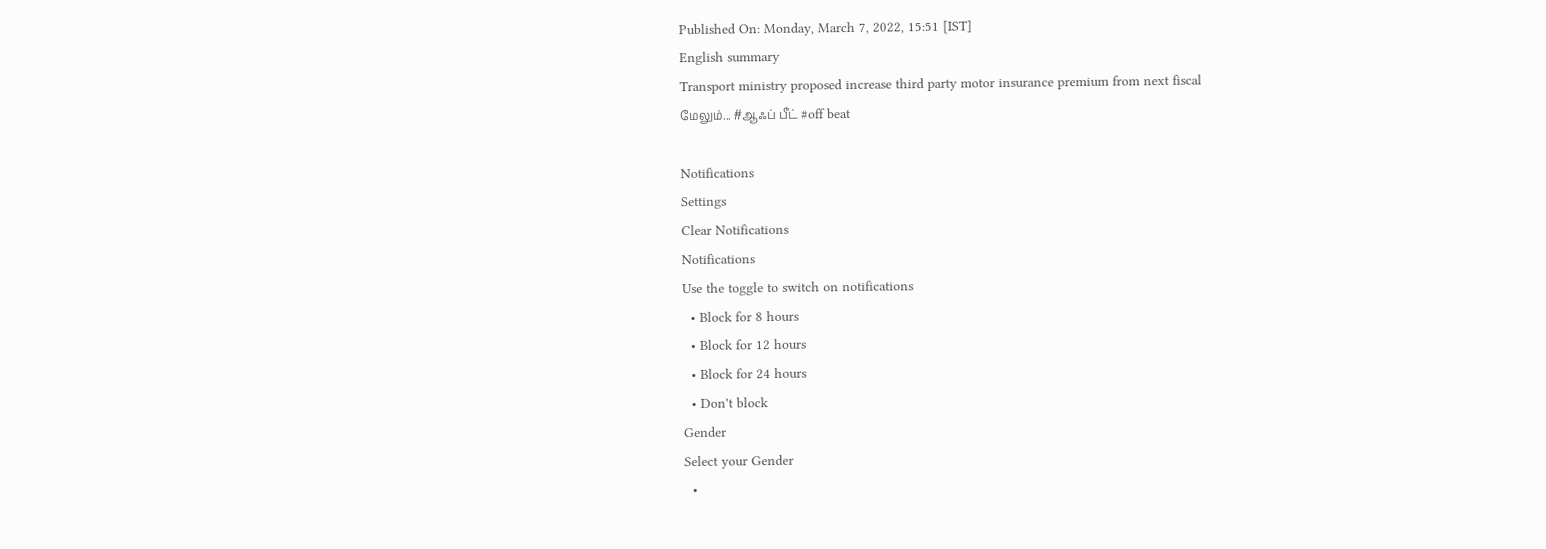Published On: Monday, March 7, 2022, 15:51 [IST]
English summary
Transport ministry proposed increase third party motor insurance premium from next fiscal
மேலும்... #ஆஃப் பீட் #off beat

Notifications
Settings
Clear Notifications
Notifications
Use the toggle to switch on notifications
  • Block for 8 hours
  • Block for 12 hours
  • Block for 24 hours
  • Don't block
Gender
Select your Gender
  •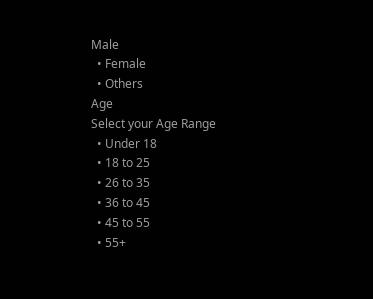Male
  • Female
  • Others
Age
Select your Age Range
  • Under 18
  • 18 to 25
  • 26 to 35
  • 36 to 45
  • 45 to 55
  • 55+